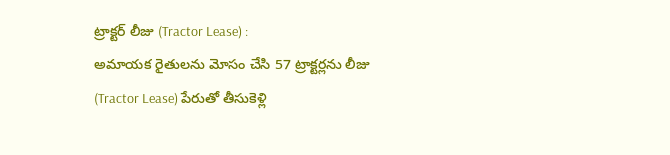ట్రాక్టర్ లీజు (Tractor Lease) :
అమాయక రైతులను మోసం చేసి 57 ట్రాక్టర్లను లీజు (Tractor Lease) పేరుతో తీసుకెళ్లి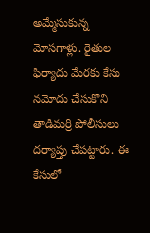అమ్మేసుకున్న మోసగాళ్లు. రైతుల ఫిర్యాదు మేరకు కేసు నమోదు చేసుకొని తాడిమర్రి పోలీసులు దర్యాప్తు చేపట్టారు. ఈ కేసులో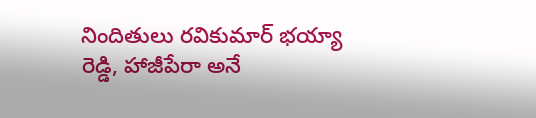నిందితులు రవికుమార్ భయ్యా రెడ్డి, హాజీపేరా అనే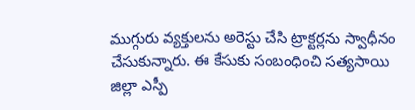ముగ్గురు వ్యక్తులను అరెస్టు చేసి ట్రాక్టర్లను స్వాధీనం చేసుకున్నారు. ఈ కేసుకు సంబంధించి సత్యసాయి జిల్లా ఎస్పీ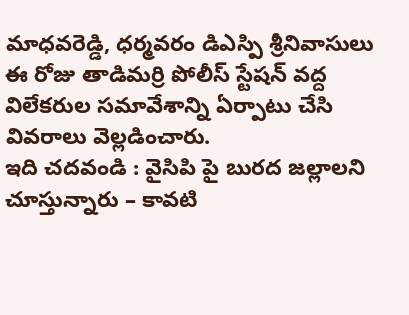మాధవరెడ్డి, ధర్మవరం డిఎస్పి శ్రీనివాసులు ఈ రోజు తాడిమర్రి పోలీస్ స్టేషన్ వద్ద విలేకరుల సమావేశాన్ని ఏర్పాటు చేసి వివరాలు వెల్లడించారు.
ఇది చదవండి : వైసిపి పై బురద జల్లాలని చూస్తున్నారు – కావటి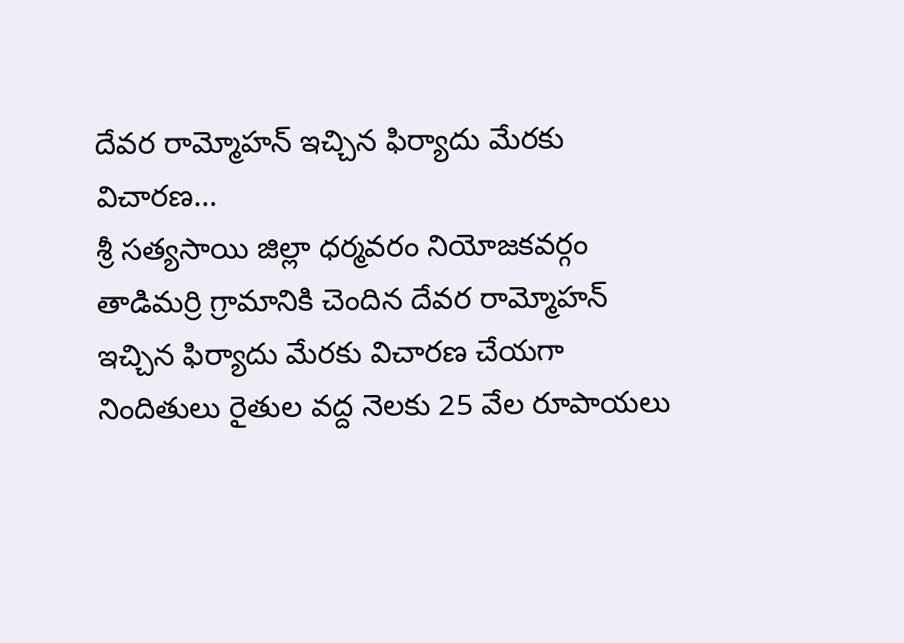దేవర రామ్మోహన్ ఇచ్చిన ఫిర్యాదు మేరకు విచారణ…
శ్రీ సత్యసాయి జిల్లా ధర్మవరం నియోజకవర్గం తాడిమర్రి గ్రామానికి చెందిన దేవర రామ్మోహన్ ఇచ్చిన ఫిర్యాదు మేరకు విచారణ చేయగా నిందితులు రైతుల వద్ద నెలకు 25 వేల రూపాయలు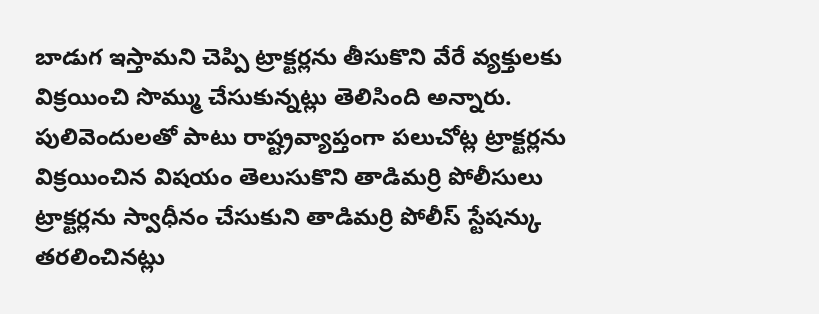బాడుగ ఇస్తామని చెప్పి ట్రాక్టర్లను తీసుకొని వేరే వ్యక్తులకు విక్రయించి సొమ్ము చేసుకున్నట్లు తెలిసింది అన్నారు.
పులివెందులతో పాటు రాష్ట్రవ్యాప్తంగా పలుచోట్ల ట్రాక్టర్లను విక్రయించిన విషయం తెలుసుకొని తాడిమర్రి పోలీసులు ట్రాక్టర్లను స్వాధీనం చేసుకుని తాడిమర్రి పోలీస్ స్టేషన్కు తరలించినట్లు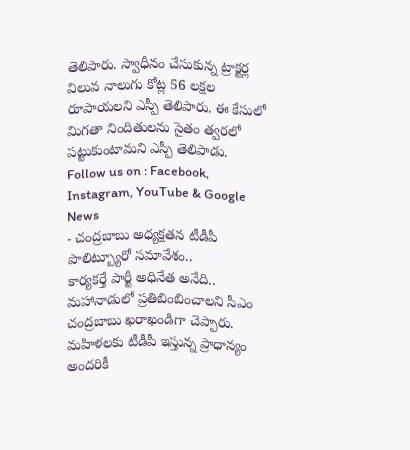తెలిపారు. స్వాధీనం చేసుకున్న ట్రాక్టర్ల విలువ నాలుగు కోట్ల 56 లక్షల రూపాయలని ఎస్పీ తెలిపారు. ఈ కేసులో మిగతా నిందితులను సైతం త్వరలో పట్టుకుంటామని ఎస్పీ తెలిపాడు.
Follow us on : Facebook, Instagram, YouTube & Google News
- చంద్రబాబు అధ్యక్షతన టీడీపీ పొలిట్బ్యూరో సమావేశం..
కార్యకర్తే పార్టీ అధినేత అనేది.. మహానాడులో ప్రతిబింబించాలని సీఎం చంద్రబాబు ఖరాఖండిగా చెప్పారు. మహిళలకు టీడీపీ ఇస్తున్న ప్రాధాన్యం అందరికీ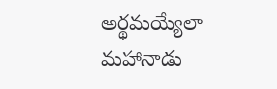అర్థమయ్యేలా మహానాడు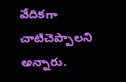వేదికగా చాటిచెప్పాలని అన్నారు.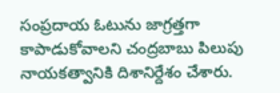సంప్రదాయ ఓటును జాగ్రత్తగా కాపాడుకోవాలని చంద్రబాబు పిలుపు నాయకత్వానికి దిశానిర్దేశం చేశారు.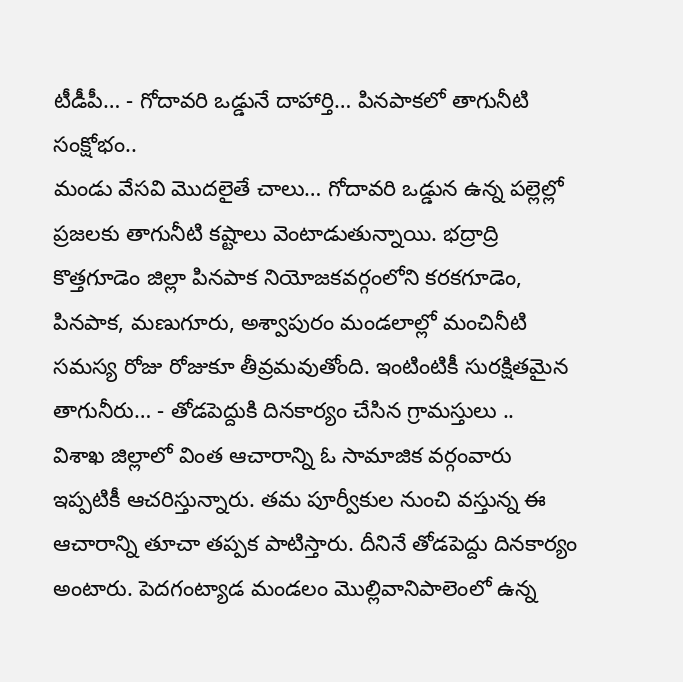టీడీపీ… - గోదావరి ఒడ్డునే దాహార్తి… పినపాకలో తాగునీటి సంక్షోభం..
మండు వేసవి మొదలైతే చాలు… గోదావరి ఒడ్డున ఉన్న పల్లెల్లో ప్రజలకు తాగునీటి కష్టాలు వెంటాడుతున్నాయి. భద్రాద్రి కొత్తగూడెం జిల్లా పినపాక నియోజకవర్గంలోని కరకగూడెం, పినపాక, మణుగూరు, అశ్వాపురం మండలాల్లో మంచినీటి సమస్య రోజు రోజుకూ తీవ్రమవుతోంది. ఇంటింటికీ సురక్షితమైన తాగునీరు… - తోడపెద్దుకి దినకార్యం చేసిన గ్రామస్తులు ..
విశాఖ జిల్లాలో వింత ఆచారాన్ని ఓ సామాజిక వర్గంవారు ఇప్పటికీ ఆచరిస్తున్నారు. తమ పూర్వీకుల నుంచి వస్తున్న ఈ ఆచారాన్ని తూచా తప్పక పాటిస్తారు. దీనినే తోడపెద్దు దినకార్యం అంటారు. పెదగంట్యాడ మండలం మొల్లివానిపాలెంలో ఉన్న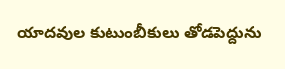యాదవుల కుటుంబీకులు తోడపెద్దును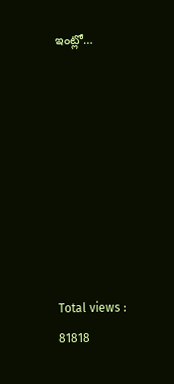ఇంట్లో…








Total views : 81818